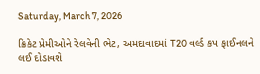Saturday, March 7, 2026

ક્રિકેટ પ્રેમીઓને રેલવેની ભેટ, અમદાવાદમાં T20 વર્લ્ડ કપ ફાઈનલને લઈ દોડાવશે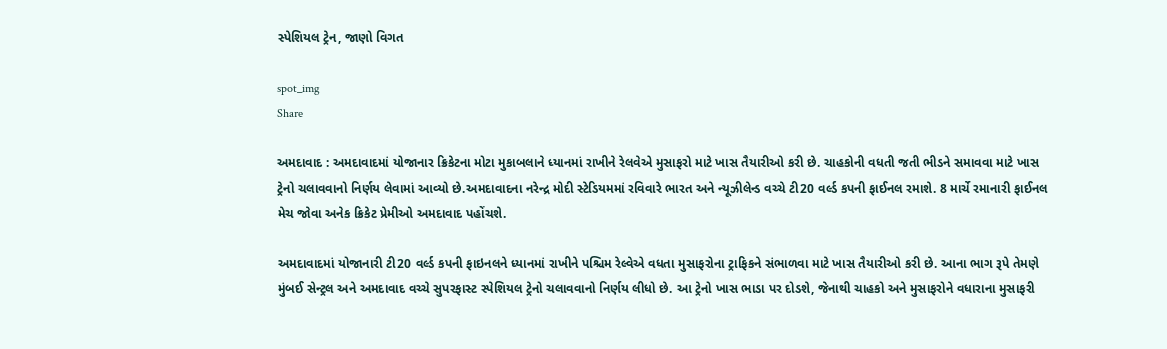સ્પેશિયલ ટ્રેન, જાણો વિગત

spot_img
Share

અમદાવાદ : અમદાવાદમાં યોજાનાર ક્રિકેટના મોટા મુકાબલાને ધ્યાનમાં રાખીને રેલવેએ મુસાફરો માટે ખાસ તૈયારીઓ કરી છે. ચાહકોની વધતી જતી ભીડને સમાવવા માટે ખાસ ટ્રેનો ચલાવવાનો નિર્ણય લેવામાં આવ્યો છે.અમદાવાદના નરેન્દ્ર મોદી સ્ટેડિયમમાં રવિવારે ભારત અને ન્યૂઝીલેન્ડ વચ્ચે ટી20 વર્લ્ડ કપની ફાઈનલ રમાશે. 8 માર્ચે રમાનારી ફાઈનલ મેચ જોવા અનેક ક્રિકેટ પ્રેમીઓ અમદાવાદ પહોંચશે.

અમદાવાદમાં યોજાનારી ટી20 વર્લ્ડ કપની ફાઇનલને ધ્યાનમાં રાખીને પશ્ચિમ રેલ્વેએ વધતા મુસાફરોના ટ્રાફિકને સંભાળવા માટે ખાસ તૈયારીઓ કરી છે. આના ભાગ રૂપે તેમણે મુંબઈ સેન્ટ્રલ અને અમદાવાદ વચ્ચે સુપરફાસ્ટ સ્પેશિયલ ટ્રેનો ચલાવવાનો નિર્ણય લીધો છે. આ ટ્રેનો ખાસ ભાડા પર દોડશે, જેનાથી ચાહકો અને મુસાફરોને વધારાના મુસાફરી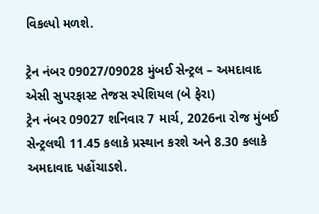વિકલ્પો મળશે.

ટ્રેન નંબર 09027/09028 મુંબઈ સેન્ટ્રલ – અમદાવાદ એસી સુપરફાસ્ટ તેજસ સ્પેશિયલ (બે ફેરા)
ટ્રેન નંબર 09027 શનિવાર 7 માર્ચ, 2026ના રોજ મુંબઈ સેન્ટ્રલથી 11.45 કલાકે પ્રસ્થાન કરશે અને 8.30 કલાકે અમદાવાદ પહોંચાડશે.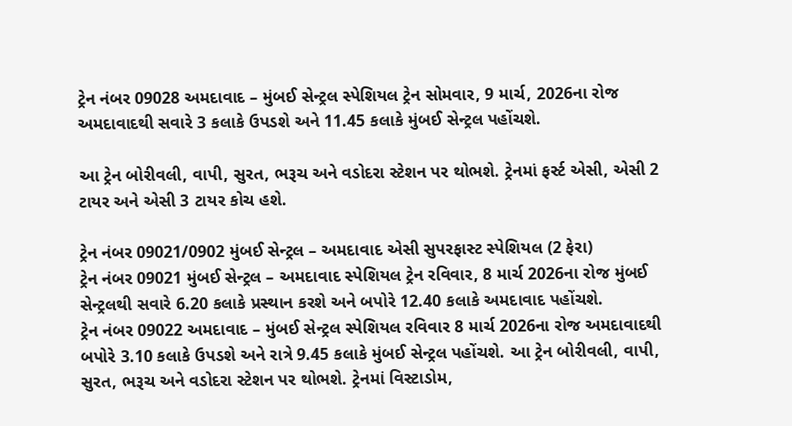ટ્રેન નંબર 09028 અમદાવાદ – મુંબઈ સેન્ટ્રલ સ્પેશિયલ ટ્રેન સોમવાર, 9 માર્ચ, 2026ના રોજ અમદાવાદથી સવારે 3 કલાકે ઉપડશે અને 11.45 કલાકે મુંબઈ સેન્ટ્રલ પહોંચશે.

આ ટ્રેન બોરીવલી, વાપી, સુરત, ભરૂચ અને વડોદરા સ્ટેશન પર થોભશે. ટ્રેનમાં ફર્સ્ટ એસી, એસી 2 ટાયર અને એસી 3 ટાયર કોચ હશે.

ટ્રેન નંબર 09021/0902 મુંબઈ સેન્ટ્રલ – અમદાવાદ એસી સુપરફાસ્ટ સ્પેશિયલ (2 ફેરા)
ટ્રેન નંબર 09021 મુંબઈ સેન્ટ્રલ – અમદાવાદ સ્પેશિયલ ટ્રેન રવિવાર, 8 માર્ચ 2026ના રોજ મુંબઈ સેન્ટ્રલથી સવારે 6.20 કલાકે પ્રસ્થાન કરશે અને બપોરે 12.40 કલાકે અમદાવાદ પહોંચશે.
ટ્રેન નંબર 09022 અમદાવાદ – મુંબઈ સેન્ટ્રલ સ્પેશિયલ રવિવાર 8 માર્ચ 2026ના રોજ અમદાવાદથી બપોરે 3.10 કલાકે ઉપડશે અને રાત્રે 9.45 કલાકે મુંબઈ સેન્ટ્રલ પહોંચશે. આ ટ્રેન બોરીવલી, વાપી, સુરત, ભરૂચ અને વડોદરા સ્ટેશન પર થોભશે. ટ્રેનમાં વિસ્ટાડોમ,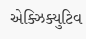એક્ઝિક્યુટિવ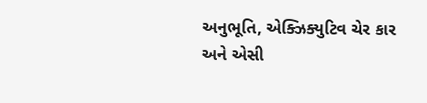અનુભૂતિ, એક્ઝિક્યુટિવ ચેર કાર અને એસી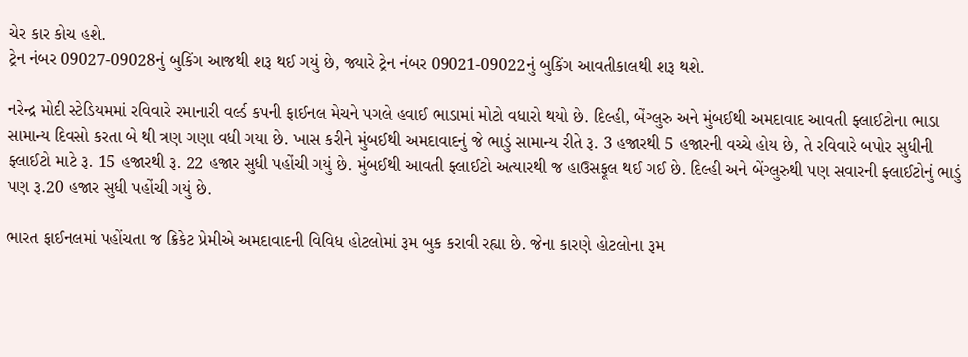ચેર કાર કોચ હશે.
ટ્રેન નંબર 09027-09028નું બુકિંગ આજથી શરૂ થઈ ગયું છે, જ્યારે ટ્રેન નંબર 09021-09022નું બુકિંગ આવતીકાલથી શરૂ થશે.

નરેન્દ્ર મોદી સ્ટેડિયમમાં રવિવારે રમાનારી વર્લ્ડ કપની ફાઈનલ મેચને પગલે હવાઈ ભાડામાં મોટો વધારો થયો છે. દિલ્હી, બેંગ્લુરુ અને મુંબઈથી અમદાવાદ આવતી ફ્લાઈટોના ભાડા સામાન્ય દિવસો કરતા બે થી ત્રણ ગણા વધી ગયા છે. ખાસ કરીને મુંબઈથી અમદાવાદનું જે ભાડું સામાન્ય રીતે રૂ. 3 હજારથી 5 હજારની વચ્ચે હોય છે, તે રવિવારે બપોર સુધીની ફ્લાઈટો માટે રૂ. 15 હજારથી રૂ. 22 હજાર સુધી પહોંચી ગયું છે. મુંબઈથી આવતી ફ્લાઈટો અત્યારથી જ હાઉસફૂલ થઈ ગઈ છે. દિલ્હી અને બેંગ્લુરુથી પણ સવારની ફ્લાઈટોનું ભાડું પણ રૂ.20 હજાર સુધી પહોંચી ગયું છે.

ભારત ફાઈનલમાં પહોંચતા જ ક્રિકેટ પ્રેમીએ અમદાવાદની વિવિધ હોટલોમાં રૂમ બુક કરાવી રહ્યા છે. જેના કારણે હોટલોના રૂમ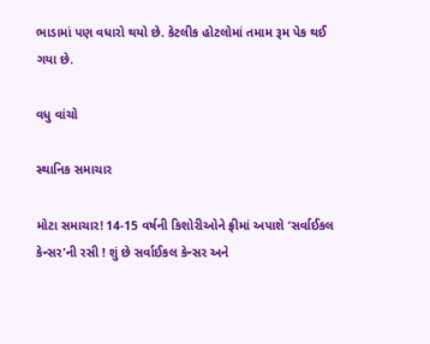ભાડામાં પણ વધારો થયો છે. કેટલીક હોટલોમાં તમામ રૂમ પેક થઈ ગયા છે.

વધુ વાંચો

સ્થાનિક સમાચાર

મોટા સમાચાર! 14-15 વર્ષની કિશોરીઓને ફ્રીમાં અપાશે ‘સર્વાઈકલ કેન્સર’ની રસી ! શું છે સર્વાઈકલ કેન્સર અને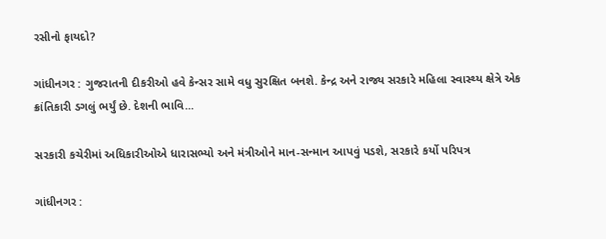રસીનો ફાયદો?

ગાંધીનગર : ગુજરાતની દીકરીઓ હવે કેન્સર સામે વધુ સુરક્ષિત બનશે. કેન્દ્ર અને રાજ્ય સરકારે મહિલા સ્વાસ્થ્ય ક્ષેત્રે એક ક્રાંતિકારી ડગલું ભર્યું છે. દેશની ભાવિ...

સરકારી કચેરીમાં અધિકારીઓએ ધારાસભ્યો અને મંત્રીઓને માન-સન્માન આપવું પડશે, સરકારે કર્યો પરિપત્ર

ગાંધીનગર :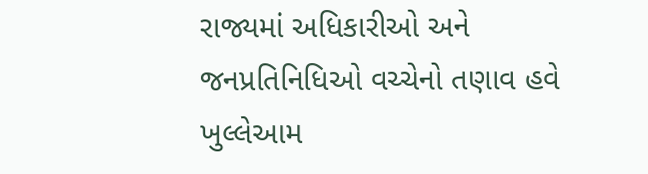રાજ્યમાં અધિકારીઓ અને જનપ્રતિનિધિઓ વચ્ચેનો તણાવ હવે ખુલ્લેઆમ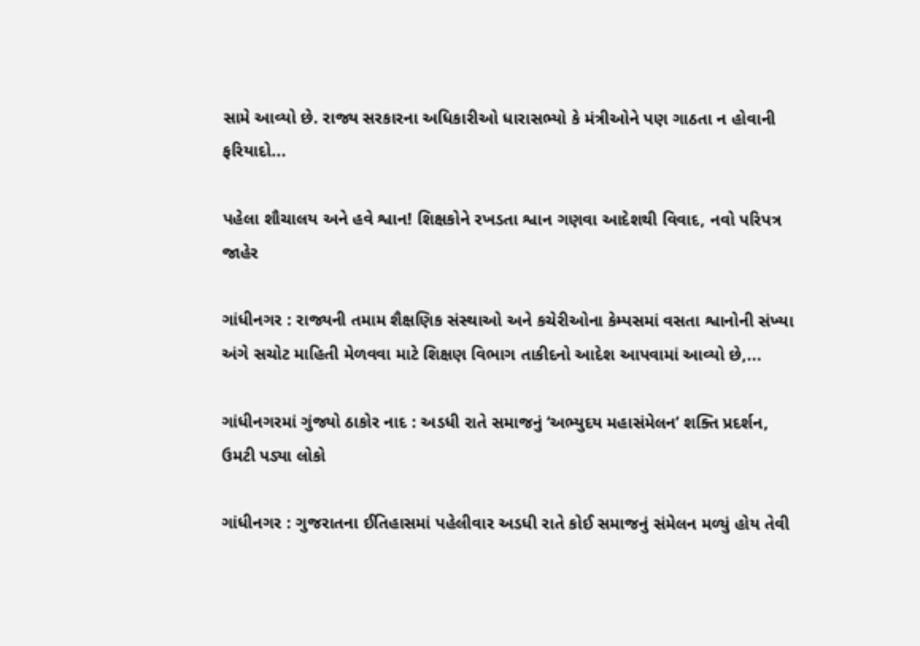સામે આવ્યો છે. રાજ્ય સરકારના અધિકારીઓ ધારાસભ્યો કે મંત્રીઓને પણ ગાઠતા ન હોવાની ફરિયાદો...

પહેલા શૌચાલય અને હવે શ્વાન! શિક્ષકોને રખડતા શ્વાન ગણવા આદેશથી વિવાદ, નવો પરિપત્ર જાહેર

ગાંધીનગર : રાજ્યની તમામ શૈક્ષણિક સંસ્થાઓ અને કચેરીઓના કેમ્પસમાં વસતા શ્વાનોની સંખ્યા અંગે સચોટ માહિતી મેળવવા માટે શિક્ષણ વિભાગ તાકીદનો આદેશ આપવામાં આવ્યો છે,...

ગાંધીનગરમાં ગુંજ્યો ઠાકોર નાદ : અડધી રાતે સમાજનું ‘અભ્યુદય મહાસંમેલન’ શક્તિ પ્રદર્શન, ઉમટી પડ્યા લોકો

ગાંધીનગર : ગુજરાતના ઈતિહાસમાં પહેલીવાર અડધી રાતે કોઈ સમાજનું સંમેલન મળ્યું હોય તેવી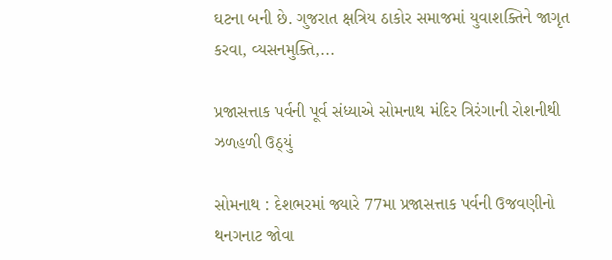ઘટના બની છે. ગુજરાત ક્ષત્રિય ઠાકોર સમાજમાં યુવાશક્તિને જાગૃત કરવા, વ્યસનમુક્તિ,...

પ્રજાસત્તાક પર્વની પૂર્વ સંધ્યાએ સોમનાથ મંદિર ત્રિરંગાની રોશનીથી ઝળહળી ઉઠ્યું

સોમનાથ : દેશભરમાં જ્યારે 77મા પ્રજાસત્તાક પર્વની ઉજવણીનો થનગનાટ જોવા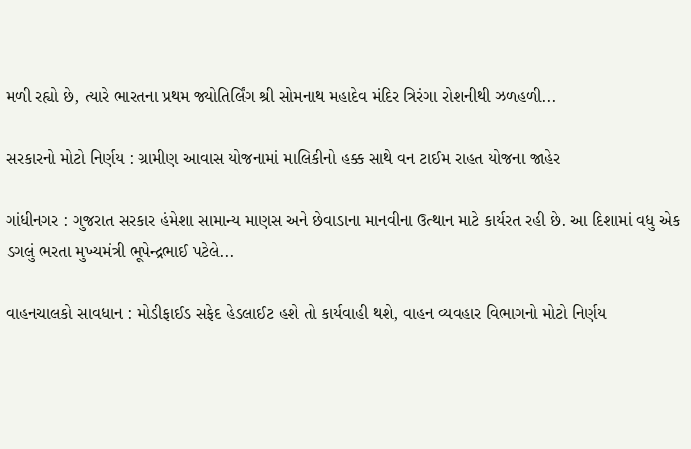મળી રહ્યો છે, ત્યારે ભારતના પ્રથમ જ્યોતિર્લિંગ શ્રી સોમનાથ મહાદેવ મંદિર ત્રિરંગા રોશનીથી ઝળહળી...

સરકારનો મોટો નિર્ણય : ગ્રામીણ આવાસ યોજનામાં માલિકીનો હક્ક સાથે વન ટાઈમ રાહત યોજના જાહેર

ગાંધીનગર : ગુજરાત સરકાર હંમેશા સામાન્ય માણસ અને છેવાડાના માનવીના ઉત્થાન માટે કાર્યરત રહી છે. આ દિશામાં વધુ એક ડગલું ભરતા મુખ્યમંત્રી ભૂપેન્દ્રભાઈ પટેલે...

વાહનચાલકો સાવધાન : મોડીફાઈડ સફેદ હેડલાઈટ હશે તો કાર્યવાહી થશે, વાહન વ્યવહાર વિભાગનો મોટો નિર્ણય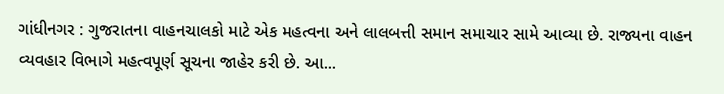ગાંધીનગર : ગુજરાતના વાહનચાલકો માટે એક મહત્વના અને લાલબત્તી સમાન સમાચાર સામે આવ્યા છે. રાજ્યના વાહન વ્યવહાર વિભાગે મહત્વપૂર્ણ સૂચના જાહેર કરી છે. આ...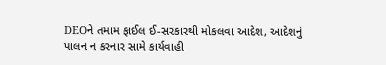DEOને તમામ ફાઈલ ઈ-સરકારથી મોકલવા આદેશ, આદેશનું પાલન ન કરનાર સામે કાર્યવાહી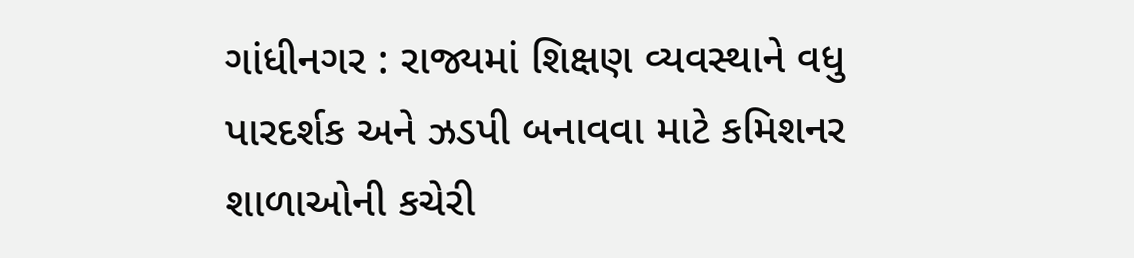ગાંધીનગર : રાજ્યમાં શિક્ષણ વ્યવસ્થાને વધુ પારદર્શક અને ઝડપી બનાવવા માટે કમિશનર શાળાઓની કચેરી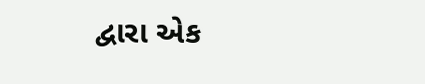દ્વારા એક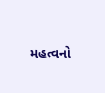મહત્વનો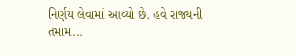નિર્ણય લેવામાં આવ્યો છે. હવે રાજ્યની તમામ...